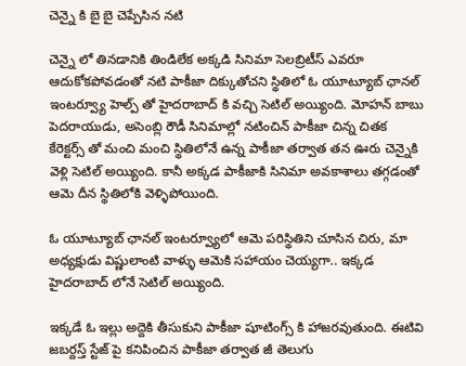చెన్నై కి బై బై చెప్పేసిన నటి

చెన్నై లో తినడానికి తిండిలేక అక్కడి సినిమా సెలబ్రిటీస్ ఎవరూ ఆదుకోకపోవడంతో నటి పాకీజా దిక్కుతోచని స్థితిలో ఓ యూట్యూబ్ ఛానల్ ఇంటర్వ్యూ హెల్ప్ తో హైదరాబాద్ కి వచ్చి సెటిల్ అయ్యింది. మోహన్ బాబు పెదరాయుడు, అసెంబ్లి రౌడీ సినిమాల్లో నటించిన్ పాకీజా చిన్న చితక కేరెక్టర్స్ తో మంచి మంచి స్థితిలోనే ఉన్న పాకీజా తర్వాత తన ఊరు చెన్నైకి వెళ్లి సెటిల్ అయ్యింది. కానీ అక్కడ పాకీజాకి సినిమా అవకాశాలు తగ్గడంతో ఆమె దీన స్థితిలోకి వెళ్ళిపోయింది.

ఓ యూట్యూబ్ ఛానల్ ఇంటర్వ్యూలో ఆమె పరిస్థితిని చూసిన చిరు, మా అధ్యక్షుడు విష్ణులాంటి వాళ్ళు ఆమెకి సహాయం చెయ్యగా.. ఇక్కడ హైదరాబాద్ లోనే సెటిల్ అయ్యింది.

ఇక్కడే ఓ ఇల్లు అద్దెకి తీసుకుని పాకీజా షూటింగ్స్ కి హాజరవుతుంది. ఈటివి జబర్దస్త్ స్టేజ్ పై కనిపించిన పాకీజా తర్వాత జీ తెలుగు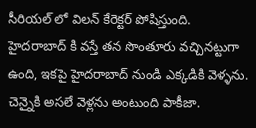సీరియల్ లో విలన్ కేరెక్టర్ పోషిస్తుంది. హైదరాబాద్ కి వస్తే తన సొంతూరు వచ్చినట్టుగా ఉంది, ఇకపై హైదరాబాద్ నుండి ఎక్కడికి వెళ్ళను. చెన్నైకి అసలే వెళ్లను అంటుంది పాకీజా.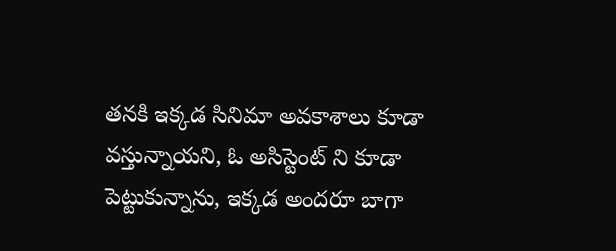తనకి ఇక్కడ సినిమా అవకాశాలు కూడా వస్తున్నాయని, ఓ అసిస్టెంట్ ని కూడా పెట్టుకున్నాను, ఇక్కడ అందరూ బాగా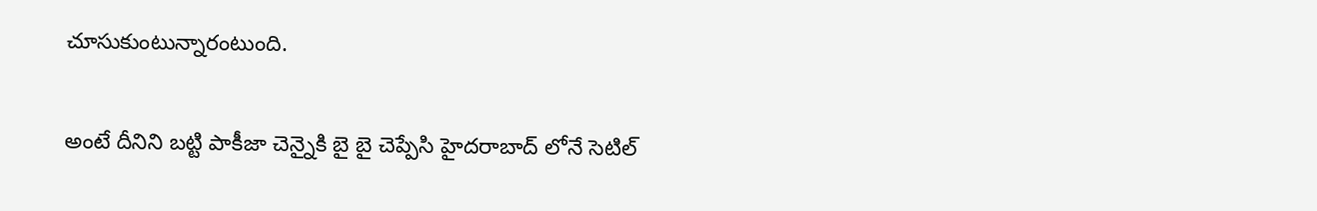చూసుకుంటున్నారంటుంది.

అంటే దీనిని బట్టి పాకీజా చెన్నైకి బై బై చెప్పేసి హైదరాబాద్ లోనే సెటిల్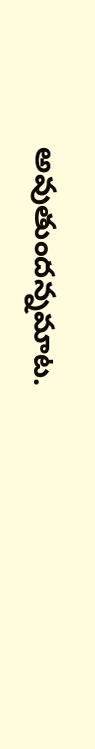అవుతుందన్నమాట.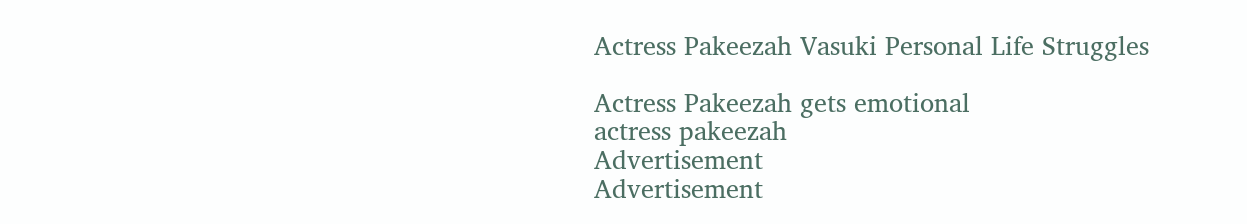Actress Pakeezah Vasuki Personal Life Struggles

Actress Pakeezah gets emotional
actress pakeezah
Advertisement
Advertisement